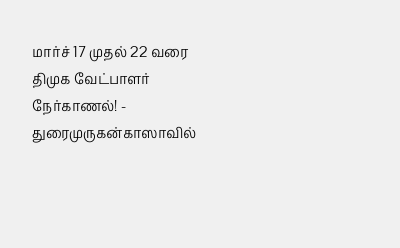மார்ச் 17 முதல் 22 வரை திமுக வேட்பாளர் நேர்காணல்! - துரைமுருகன்காஸாவில்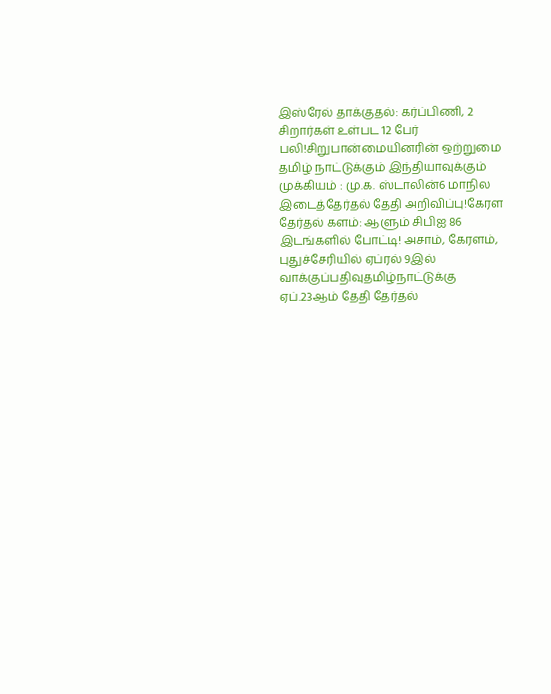இஸ்ரேல் தாக்குதல்: கர்ப்பிணி, 2 சிறார்கள் உள்பட 12 பேர் பலி!சிறுபான்மையினரின் ஒற்றுமை தமிழ் நாட்டுக்கும் இந்தியாவுக்கும் முக்கியம் : மு.க. ஸ்டாலின்6 மாநில இடைத்தேர்தல் தேதி அறிவிப்பு!கேரள தேர்தல் களம்: ஆளும் சிபிஐ 86 இடங்களில் போட்டி! அசாம், கேரளம், புதுச்சேரியில் ஏப்ரல் 9இல் வாக்குப்பதிவுதமிழ்நாட்டுக்கு ஏப்.23ஆம் தேதி தேர்தல்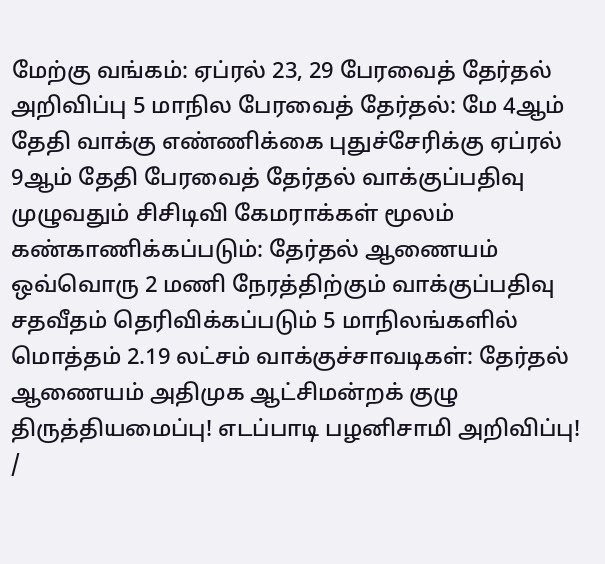மேற்கு வங்கம்: ஏப்ரல் 23, 29 பேரவைத் தேர்தல் அறிவிப்பு 5 மாநில பேரவைத் தேர்தல்: மே 4ஆம் தேதி வாக்கு எண்ணிக்கை புதுச்சேரிக்கு ஏப்ரல் 9ஆம் தேதி பேரவைத் தேர்தல் வாக்குப்பதிவு முழுவதும் சிசிடிவி கேமராக்கள் மூலம் கண்காணிக்கப்படும்: தேர்தல் ஆணையம் ஒவ்வொரு 2 மணி நேரத்திற்கும் வாக்குப்பதிவு சதவீதம் தெரிவிக்கப்படும் 5 மாநிலங்களில் மொத்தம் 2.19 லட்சம் வாக்குச்சாவடிகள்: தேர்தல் ஆணையம் அதிமுக ஆட்சிமன்றக் குழு திருத்தியமைப்பு! எடப்பாடி பழனிசாமி அறிவிப்பு!
/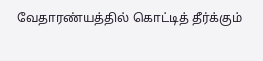வேதாரண்யத்தில் கொட்டித் தீர்க்கும்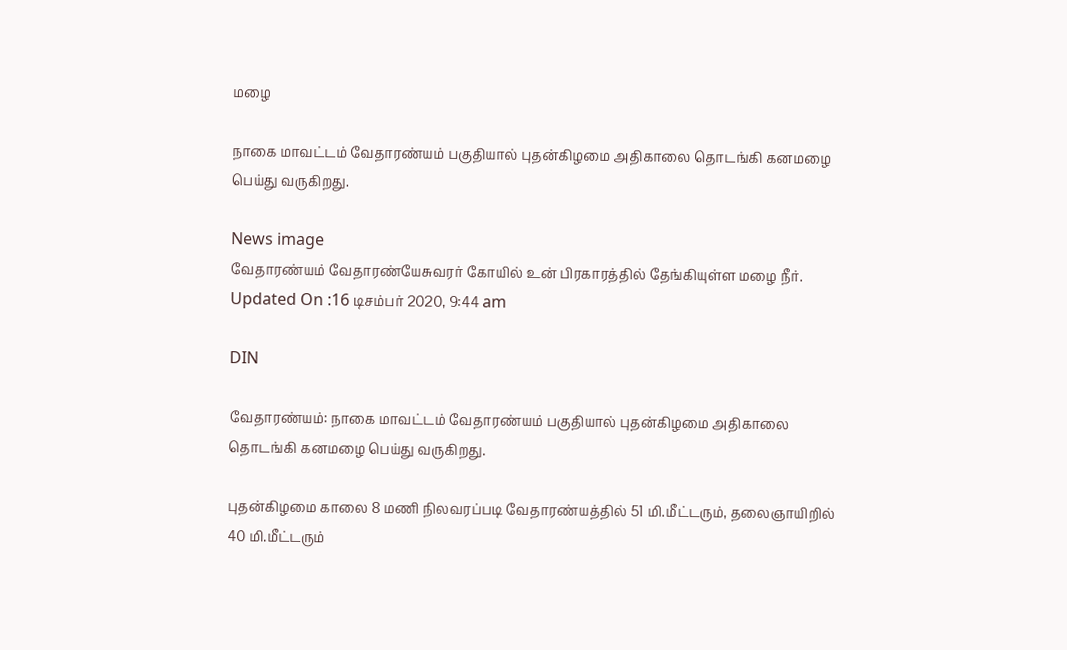மழை

நாகை மாவட்டம் வேதாரண்யம் பகுதியால் புதன்கிழமை அதிகாலை தொடங்கி கனமழை பெய்து வருகிறது.

News image
வேதாரண்யம் வேதாரண்யேசுவரர் கோயில் உன் பிரகாரத்தில் தேங்கியுள்ள மழை நீர்.
Updated On :16 டிசம்பர் 2020, 9:44 am

DIN

வேதாரண்யம்: நாகை மாவட்டம் வேதாரண்யம் பகுதியால் புதன்கிழமை அதிகாலை தொடங்கி கனமழை பெய்து வருகிறது.

புதன்கிழமை காலை 8 மணி நிலவரப்படி வேதாரண்யத்தில் 51 மி.மீட்டரும், தலைஞாயிறில் 40 மி.மீட்டரும்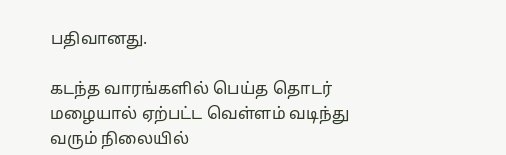பதிவானது.

கடந்த வாரங்களில் பெய்த தொடர் மழையால் ஏற்பட்ட வெள்ளம் வடிந்து வரும் நிலையில்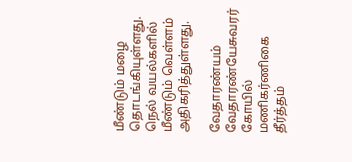மீண்டும் மழை தொடங்கியுள்ளது. நெல் வயல்களில் மீண்டும் வெள்ளம் அதிகரித்துள்ளது.

வேதாரண்யம் வேதாரண்யேசுவரர் கோயில் மணிகர்ணிகை தீர்த்தம்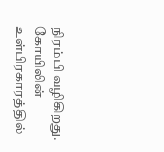நிரம்பி வழிகிறது. கோயிலின் உள்பிரகாரத்தில்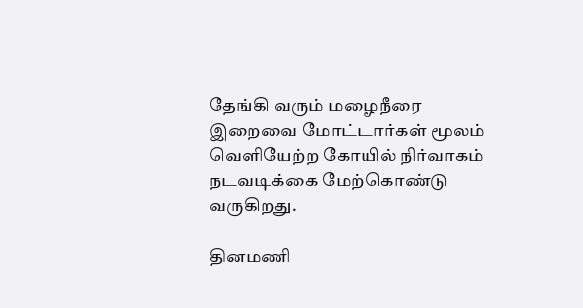தேங்கி வரும் மழைநீரை இறைவை மோட்டார்கள் மூலம் வெளியேற்ற கோயில் நிர்வாகம் நடவடிக்கை மேற்கொண்டு வருகிறது.

தினமணி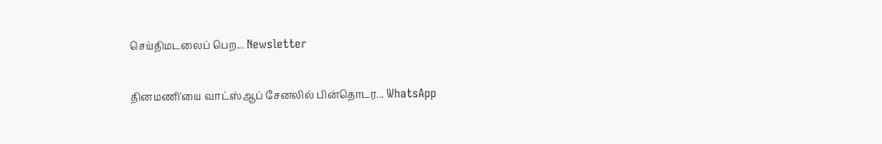செய்திமடலைப் பெற... Newsletter

தினமணி'யை வாட்ஸ்ஆப் சேனலில் பின்தொடர... WhatsApp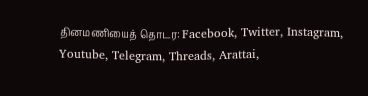தினமணியைத் தொடர: Facebook, Twitter, Instagram, Youtube, Telegram, Threads, Arattai,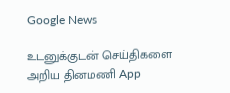Google News

உடனுக்குடன் செய்திகளை அறிய தினமணி App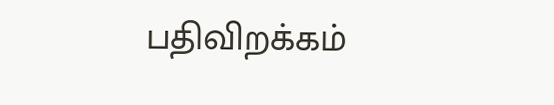பதிவிறக்கம்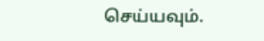செய்யவும்.